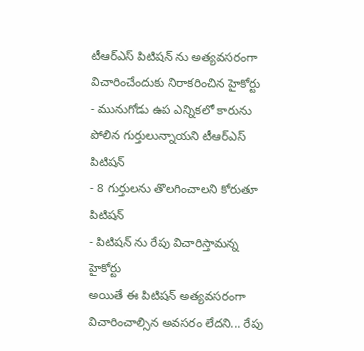టీఆర్ఎస్ పిటిషన్ ను అత్యవసరంగా విచారించేందుకు నిరాకరించిన హైకోర్టు
- మునుగోడు ఉప ఎన్నికలో కారును పోలిన గుర్తులున్నాయని టీఆర్ఎస్ పిటిషన్
- 8 గుర్తులను తొలగించాలని కోరుతూ పిటిషన్
- పిటిషన్ ను రేపు విచారిస్తామన్న హైకోర్టు
అయితే ఈ పిటిషన్ అత్యవసరంగా విచారించాల్సిన అవసరం లేదని... రేపు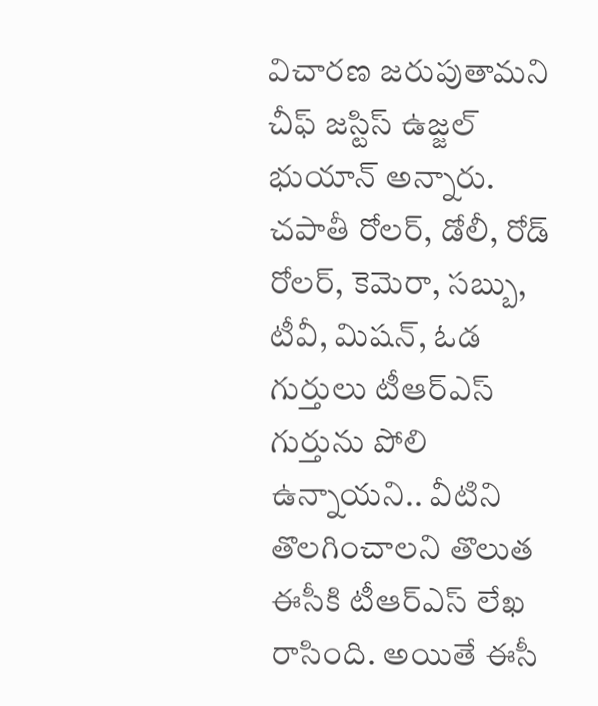విచారణ జరుపుతామని చీఫ్ జస్టిస్ ఉజ్జల్ భుయాన్ అన్నారు. చపాతీ రోలర్, డోలీ, రోడ్ రోలర్, కెమెరా, సబ్బు, టీవీ, మిషన్, ఓడ గుర్తులు టీఆర్ఎస్ గుర్తును పోలి ఉన్నాయని.. వీటిని తొలగించాలని తొలుత ఈసీకి టీఆర్ఎస్ లేఖ రాసింది. అయితే ఈసీ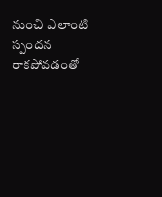నుంచి ఎలాంటి స్పందన రాకపోవడంతో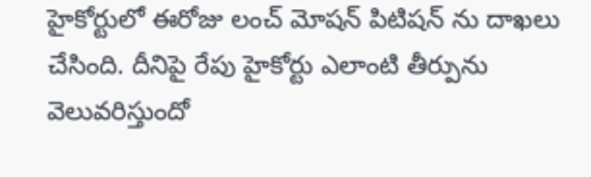హైకోర్టులో ఈరోజు లంచ్ మోషన్ పిటిషన్ ను దాఖలు చేసింది. దీనిపై రేపు హైకోర్టు ఎలాంటి తీర్పును వెలువరిస్తుందో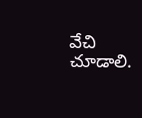వేచి చూడాలి.